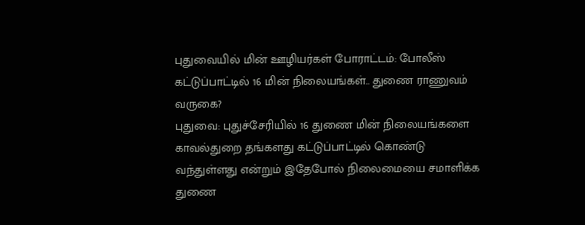புதுவையில் மின் ஊழியர்கள் போராட்டம்: போலீஸ் கட்டுப்பாட்டில் 16 மின் நிலையங்கள்.. துணை ராணுவம் வருகை?
புதுவை: புதுச்சேரியில் 16 துணை மின் நிலையங்களை காவல்துறை தங்களது கட்டுப்பாட்டில் கொண்டு வந்துள்ளது என்றும் இதேபோல் நிலைமையை சமாளிக்க துணை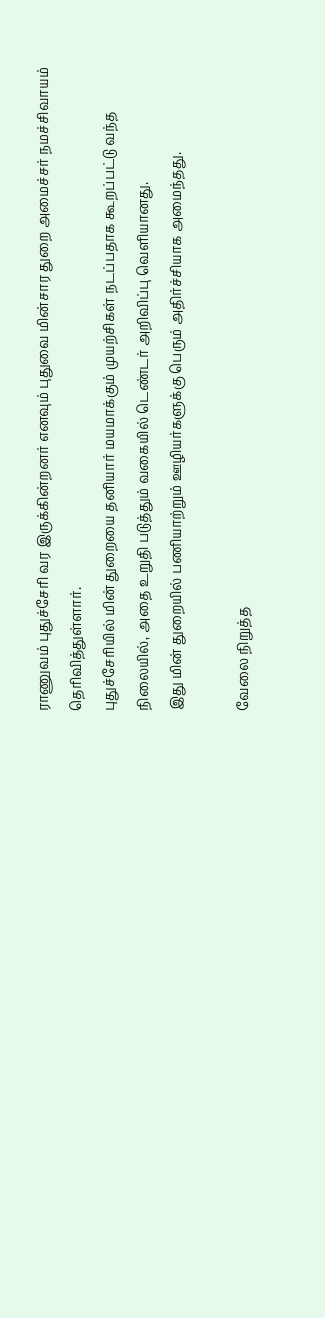ராணுவம் புதுச்சேரி வர இருக்கின்றனர் எனவும் புதுவை மின்சார துறை அமைச்சர் நமச்சிவாயம் தெரிவித்துள்ளார்.
புதுச்சேரியில் மின் துறையை தனியார் மயமாக்கும் முயற்சிகள் நடப்பதாக கூறப்பட்டு வந்த நிலையில், அதை உறுதி படுத்தும் வகையில் டெண்டர் அறிவிப்பு வெளியானது.
இது மின் துறையில் பணியாற்றும் ஊழியர்களுக்கு பெரும் அதிர்ச்சியாக அமைந்தது.

வேலை நிறுத்த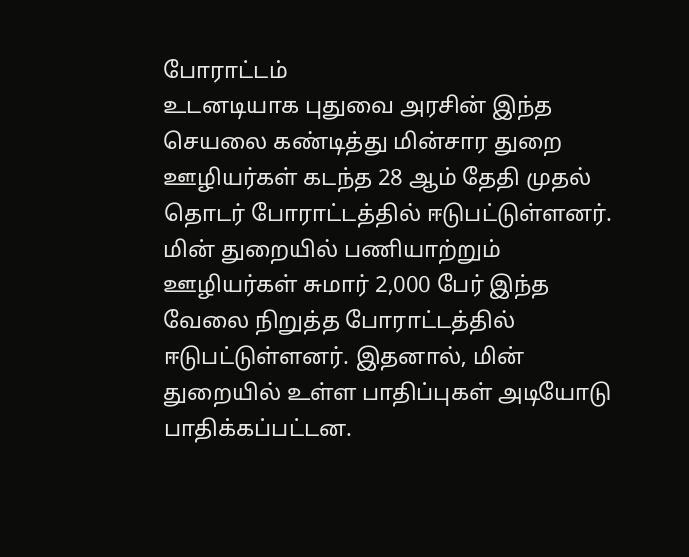போராட்டம்
உடனடியாக புதுவை அரசின் இந்த செயலை கண்டித்து மின்சார துறை ஊழியர்கள் கடந்த 28 ஆம் தேதி முதல் தொடர் போராட்டத்தில் ஈடுபட்டுள்ளனர். மின் துறையில் பணியாற்றும் ஊழியர்கள் சுமார் 2,000 பேர் இந்த வேலை நிறுத்த போராட்டத்தில் ஈடுபட்டுள்ளனர். இதனால், மின் துறையில் உள்ள பாதிப்புகள் அடியோடு பாதிக்கப்பட்டன.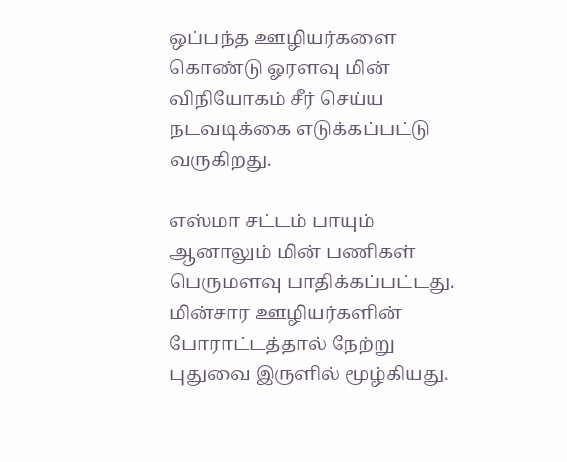ஒப்பந்த ஊழியர்களை கொண்டு ஓரளவு மின் விநியோகம் சீர் செய்ய நடவடிக்கை எடுக்கப்பட்டு வருகிறது.

எஸ்மா சட்டம் பாயும்
ஆனாலும் மின் பணிகள் பெருமளவு பாதிக்கப்பட்டது. மின்சார ஊழியர்களின் போராட்டத்தால் நேற்று புதுவை இருளில் மூழ்கியது.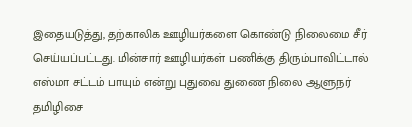இதையடுத்து, தற்காலிக ஊழியர்களை கொண்டு நிலைமை சீர் செய்யப்பட்டது. மின்சார் ஊழியர்கள் பணிக்கு திரும்பாவிட்டால் எஸ்மா சட்டம் பாயும் என்று புதுவை துணை நிலை ஆளுநர் தமிழிசை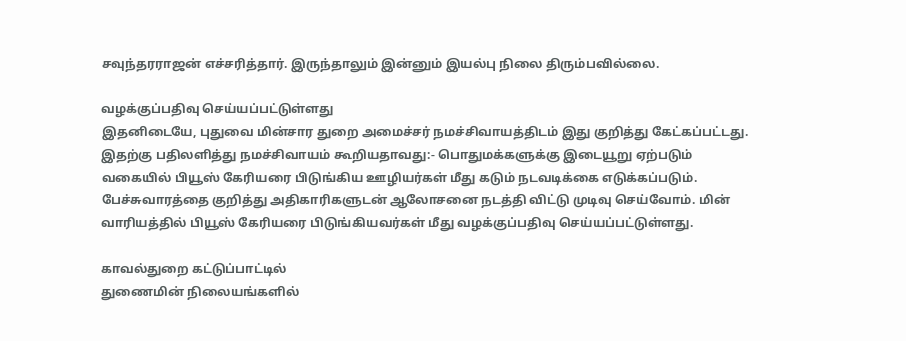சவுந்தரராஜன் எச்சரித்தார். இருந்தாலும் இன்னும் இயல்பு நிலை திரும்பவில்லை.

வழக்குப்பதிவு செய்யப்பட்டுள்ளது
இதனிடையே, புதுவை மின்சார துறை அமைச்சர் நமச்சிவாயத்திடம் இது குறித்து கேட்கப்பட்டது. இதற்கு பதிலளித்து நமச்சிவாயம் கூறியதாவது:- பொதுமக்களுக்கு இடையூறு ஏற்படும் வகையில் பியூஸ் கேரியரை பிடுங்கிய ஊழியர்கள் மீது கடும் நடவடிக்கை எடுக்கப்படும். பேச்சுவாரத்தை குறித்து அதிகாரிகளுடன் ஆலோசனை நடத்தி விட்டு முடிவு செய்வோம். மின் வாரியத்தில் பியூஸ் கேரியரை பிடுங்கியவர்கள் மீது வழக்குப்பதிவு செய்யப்பட்டுள்ளது.

காவல்துறை கட்டுப்பாட்டில்
துணைமின் நிலையங்களில்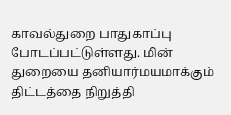காவல்துறை பாதுகாப்பு போடப்பட்டுள்ளது. மின் துறையை தனியார்மயமாக்கும் திட்டத்தை நிறுத்தி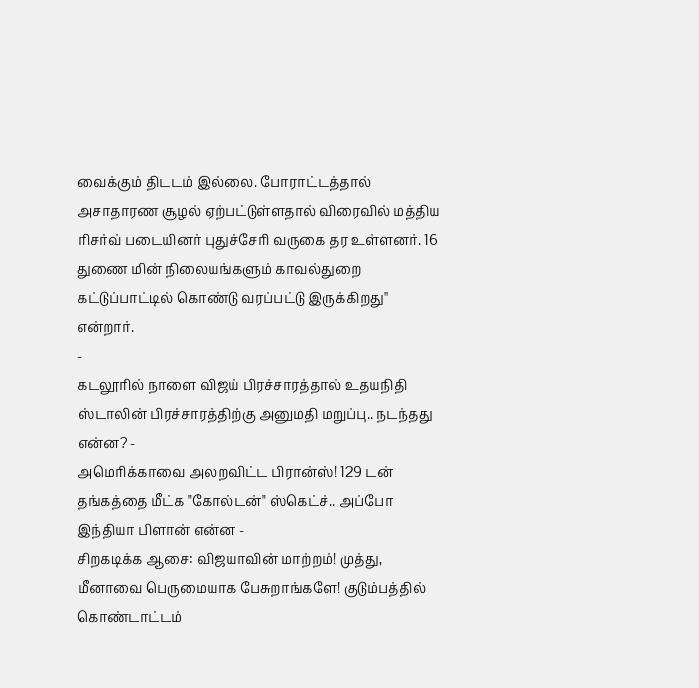வைக்கும் திடடம் இல்லை. போராட்டத்தால் அசாதாரண சூழல் ஏற்பட்டுள்ளதால் விரைவில் மத்திய ரிசர்வ் படையினர் புதுச்சேரி வருகை தர உள்ளனர். 16 துணை மின் நிலையங்களும் காவல்துறை கட்டுப்பாட்டில் கொண்டு வரப்பட்டு இருக்கிறது'' என்றார்.
-
கடலூரில் நாளை விஜய் பிரச்சாரத்தால் உதயநிதி ஸ்டாலின் பிரச்சாரத்திற்கு அனுமதி மறுப்பு.. நடந்தது என்ன? -
அமெரிக்காவை அலறவிட்ட பிரான்ஸ்! 129 டன் தங்கத்தை மீட்க "கோல்டன்" ஸ்கெட்ச்.. அப்போ இந்தியா பிளான் என்ன -
சிறகடிக்க ஆசை: விஜயாவின் மாற்றம்! முத்து, மீனாவை பெருமையாக பேசுறாங்களே! குடும்பத்தில் கொண்டாட்டம்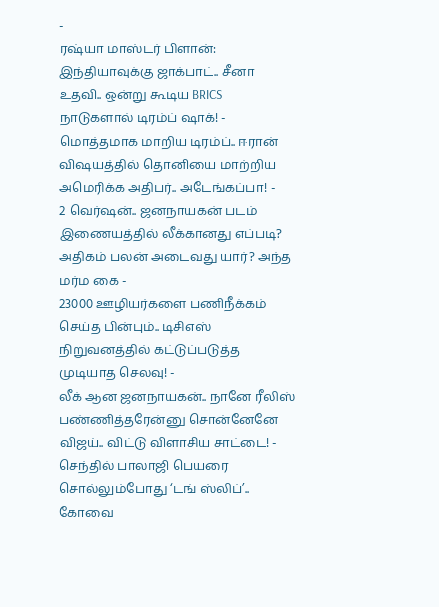-
ரஷ்யா மாஸ்டர் பிளான்: இந்தியாவுக்கு ஜாக்பாட்.. சீனா உதவி.. ஒன்று கூடிய BRICS நாடுகளால் டிரம்ப் ஷாக்! -
மொத்தமாக மாறிய டிரம்ப்.. ஈரான் விஷயத்தில் தொனியை மாற்றிய அமெரிக்க அதிபர்.. அடேங்கப்பா! -
2 வெர்ஷன்.. ஜனநாயகன் படம் இணையத்தில் லீக்கானது எப்படி? அதிகம் பலன் அடைவது யார்? அந்த மர்ம கை -
23000 ஊழியர்களை பணிநீக்கம் செய்த பின்பும்.. டிசிஎஸ் நிறுவனத்தில் கட்டுப்படுத்த முடியாத செலவு! -
லீக் ஆன ஜனநாயகன்.. நானே ரீலிஸ் பண்ணித்தரேன்னு சொன்னேனே விஜய்.. விட்டு விளாசிய சாட்டை! -
செந்தில் பாலாஜி பெயரை சொல்லும்போது ‘டங் ஸ்லிப்’.. கோவை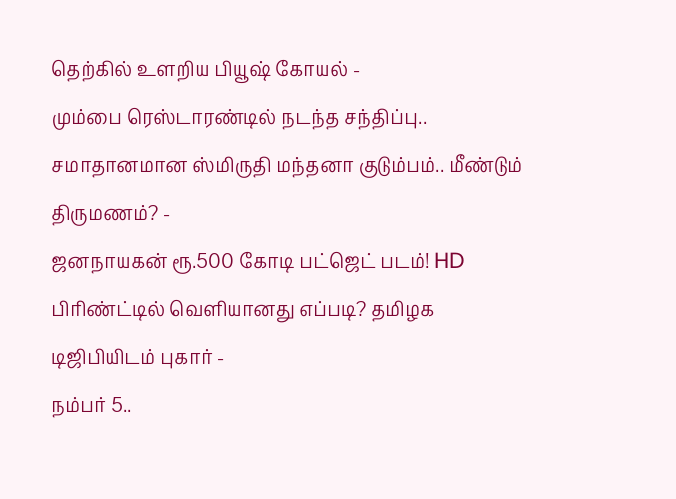தெற்கில் உளறிய பியூஷ் கோயல் -
மும்பை ரெஸ்டாரண்டில் நடந்த சந்திப்பு.. சமாதானமான ஸ்மிருதி மந்தனா குடும்பம்.. மீண்டும் திருமணம்? -
ஜனநாயகன் ரூ.500 கோடி பட்ஜெட் படம்! HD பிரிண்ட்டில் வெளியானது எப்படி? தமிழக டிஜிபியிடம் புகார் -
நம்பர் 5..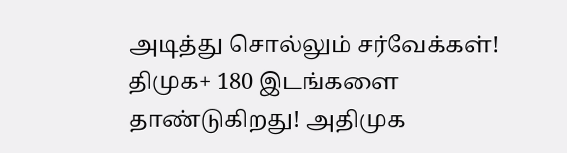அடித்து சொல்லும் சர்வேக்கள்! திமுக+ 180 இடங்களை தாண்டுகிறது! அதிமுக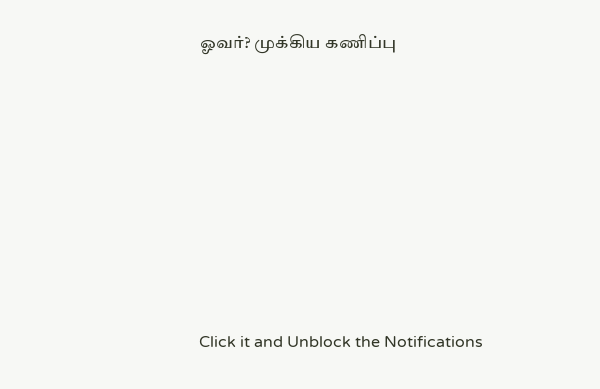ஓவர்? முக்கிய கணிப்பு












Click it and Unblock the Notifications